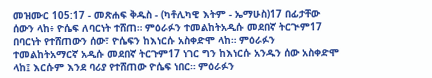መዝሙር 105:17 - መጽሐፍ ቅዱስ - (ካቶሊካዊ እትም - ኤማሁስ)17 በፊታቸው ሰውን ላከ፥ ዮሴፍ ለባርነት ተሸጠ። ምዕራፉን ተመልከትአዲሱ መደበኛ ትርጒም17 በባርነት የተሸጠውን ሰው፣ ዮሴፍን ከእነርሱ አስቀድሞ ላከ። ምዕራፉን ተመልከትአማርኛ አዲሱ መደበኛ ትርጉም17 ነገር ግን ከእነርሱ አንዱን ሰው አስቀድሞ ላከ፤ እርሱም እንደ ባሪያ የተሸጠው ዮሴፍ ነበር። ምዕራፉን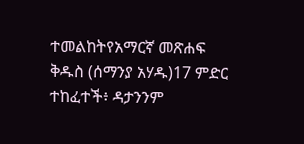ተመልከትየአማርኛ መጽሐፍ ቅዱስ (ሰማንያ አሃዱ)17 ምድር ተከፈተች፥ ዳታንንም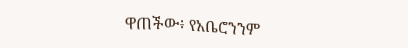ዋጠችው፥ የአቤሮንንም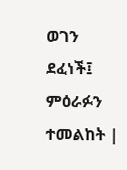ወገን ደፈነች፤ ምዕራፉን ተመልከት |